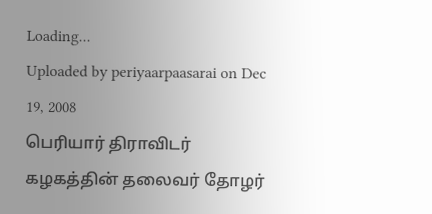Loading...
Uploaded by periyaarpaasarai on Dec 19, 2008
பெரியார் திராவிடர் கழகத்தின் தலைவர் தோழர்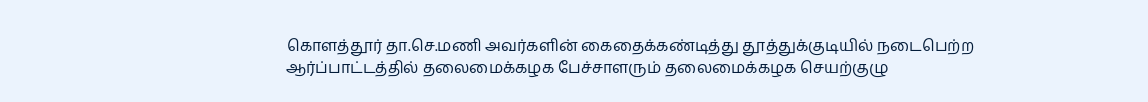கொளத்தூர் தா.செ.மணி அவர்களின் கைதைக்கண்டித்து தூத்துக்குடியில் நடைபெற்ற ஆர்ப்பாட்டத்தில் தலைமைக்கழக பேச்சாளரும் தலைமைக்கழக செயற்குழு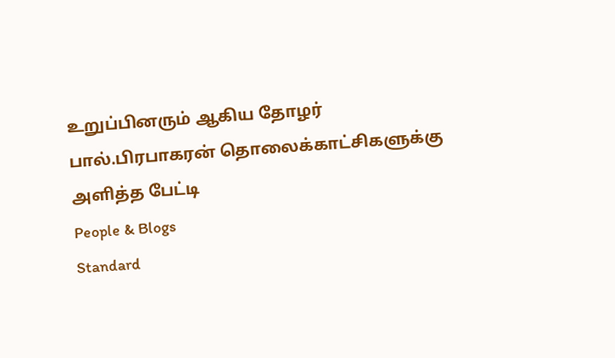உறுப்பினரும் ஆகிய தோழர் பால்.பிரபாகரன் தொலைக்காட்சிகளுக்கு அளித்த பேட்டி
People & Blogs
Standard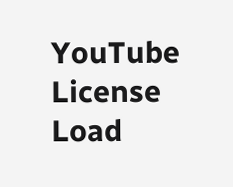YouTube License
Load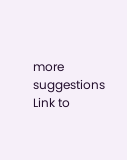more suggestions
Link to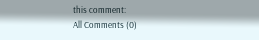this comment:
All Comments (0)